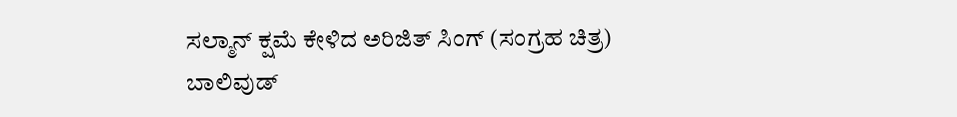ಸಲ್ಮಾನ್ ಕ್ಷಮೆ ಕೇಳಿದ ಅರಿಜಿತ್ ಸಿಂಗ್ (ಸಂಗ್ರಹ ಚಿತ್ರ)
ಬಾಲಿವುಡ್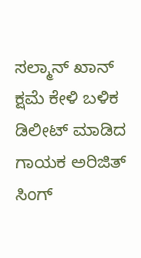ಸಲ್ಮಾನ್ ಖಾನ್ ಕ್ಷಮೆ ಕೇಳಿ ಬಳಿಕ ಡಿಲೀಟ್ ಮಾಡಿದ ಗಾಯಕ ಅರಿಜಿತ್ ಸಿಂಗ್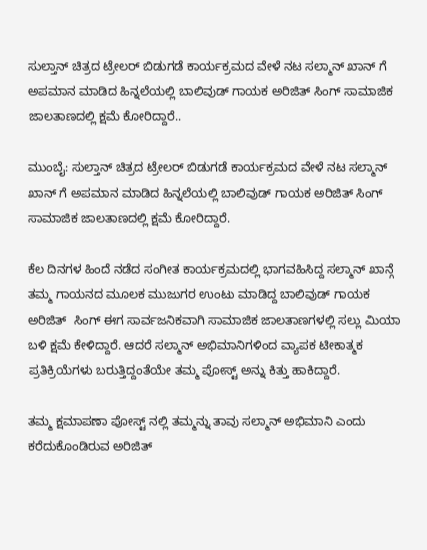ಸುಲ್ತಾನ್ ಚಿತ್ರದ ಟ್ರೇಲರ್ ಬಿಡುಗಡೆ ಕಾರ್ಯಕ್ರಮದ ವೇಳೆ ನಟ ಸಲ್ಮಾನ್ ಖಾನ್ ಗೆ ಅಪಮಾನ ಮಾಡಿದ ಹಿನ್ನಲೆಯಲ್ಲಿ ಬಾಲಿವುಡ್ ಗಾಯಕ ಅರಿಜಿತ್ ಸಿಂಗ್ ಸಾಮಾಜಿಕ ಜಾಲತಾಣದಲ್ಲಿ ಕ್ಷಮೆ ಕೋರಿದ್ದಾರೆ..

ಮುಂಬೈ: ಸುಲ್ತಾನ್ ಚಿತ್ರದ ಟ್ರೇಲರ್ ಬಿಡುಗಡೆ ಕಾರ್ಯಕ್ರಮದ ವೇಳೆ ನಟ ಸಲ್ಮಾನ್ ಖಾನ್ ಗೆ ಅಪಮಾನ ಮಾಡಿದ ಹಿನ್ನಲೆಯಲ್ಲಿ ಬಾಲಿವುಡ್ ಗಾಯಕ ಅರಿಜಿತ್ ಸಿಂಗ್ ಸಾಮಾಜಿಕ ಜಾಲತಾಣದಲ್ಲಿ ಕ್ಷಮೆ ಕೋರಿದ್ದಾರೆ.

ಕೆಲ ದಿನಗಳ ಹಿಂದೆ ನಡೆದ ಸಂಗೀತ ಕಾರ್ಯಕ್ರಮದಲ್ಲಿ ಭಾಗವಹಿಸಿದ್ದ ಸಲ್ಮಾನ್ ಖಾನ್ಗೆ ತಮ್ಮ ಗಾಯನದ ಮೂಲಕ ಮುಜುಗರ ಉಂಟು ಮಾಡಿದ್ದ ಬಾಲಿವುಡ್ ಗಾಯಕ ಅರಿಜಿತ್  ಸಿಂಗ್ ಈಗ ಸಾರ್ವಜನಿಕವಾಗಿ ಸಾಮಾಜಿಕ ಜಾಲತಾಣಗಳಲ್ಲಿ ಸಲ್ಲು ಮಿಯಾ ಬಳಿ ಕ್ಷಮೆ ಕೇಳಿದ್ದಾರೆ. ಆದರೆ ಸಲ್ಮಾನ್ ಅಭಿಮಾನಿಗಳಿಂದ ವ್ಯಾಪಕ ಟೀಕಾತ್ಮಕ ಪ್ರತಿಕ್ರಿಯೆಗಳು ಬರುತ್ತಿದ್ದಂತೆಯೇ ತಮ್ಮ ಪೋಸ್ಟ್ ಅನ್ನು ಕಿತ್ತು ಹಾಕಿದ್ದಾರೆ.

ತಮ್ಮ ಕ್ಷಮಾಪಣಾ ಪೋಸ್ಟ್ ನಲ್ಲಿ ತಮ್ಮನ್ನು ತಾವು ಸಲ್ಮಾನ್ ಅಭಿಮಾನಿ ಎಂದು ಕರೆದುಕೊಂಡಿರುವ ಅರಿಜಿತ್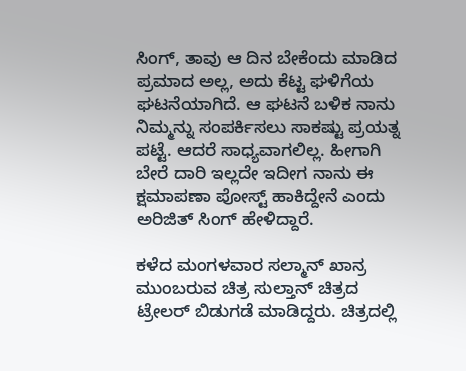ಸಿಂಗ್, ತಾವು ಆ ದಿನ ಬೇಕೆಂದು ಮಾಡಿದ ಪ್ರಮಾದ ಅಲ್ಲ, ಅದು ಕೆಟ್ಟ ಘಳಿಗೆಯ ಘಟನೆಯಾಗಿದೆ. ಆ ಘಟನೆ ಬಳಿಕ ನಾನು ನಿಮ್ಮನ್ನು ಸಂಪರ್ಕಿಸಲು ಸಾಕಷ್ಟು ಪ್ರಯತ್ನ ಪಟ್ಟೆ. ಆದರೆ ಸಾಧ್ಯವಾಗಲಿಲ್ಲ. ಹೀಗಾಗಿ ಬೇರೆ ದಾರಿ ಇಲ್ಲದೇ ಇದೀಗ ನಾನು ಈ ಕ್ಷಮಾಪಣಾ ಪೋಸ್ಟ್ ಹಾಕಿದ್ದೇನೆ ಎಂದು ಅರಿಜಿತ್ ಸಿಂಗ್ ಹೇಳಿದ್ದಾರೆ.

ಕಳೆದ ಮಂಗಳವಾರ ಸಲ್ಮಾನ್ ಖಾನ್ರ ಮುಂಬರುವ ಚಿತ್ರ ಸುಲ್ತಾನ್ ಚಿತ್ರದ ಟ್ರೇಲರ್ ಬಿಡುಗಡೆ ಮಾಡಿದ್ದರು. ಚಿತ್ರದಲ್ಲಿ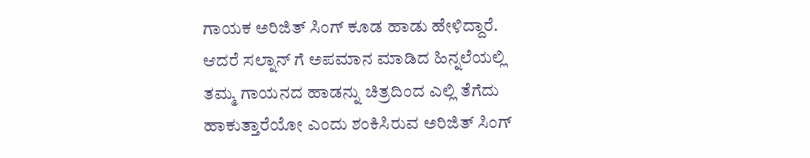ಗಾಯಕ ಅರಿಜಿತ್ ಸಿಂಗ್ ಕೂಡ ಹಾಡು ಹೇಳಿದ್ದಾರೆ. ಆದರೆ ಸಲ್ನಾನ್ ಗೆ ಅಪಮಾನ ಮಾಡಿದ ಹಿನ್ನಲೆಯಲ್ಲಿ ತಮ್ಮ ಗಾಯನದ ಹಾಡನ್ನು ಚಿತ್ರದಿಂದ ಎಲ್ಲಿ ತೆಗೆದು ಹಾಕುತ್ತಾರೆಯೋ ಎಂದು ಶಂಕಿಸಿರುವ ಅರಿಜಿತ್ ಸಿಂಗ್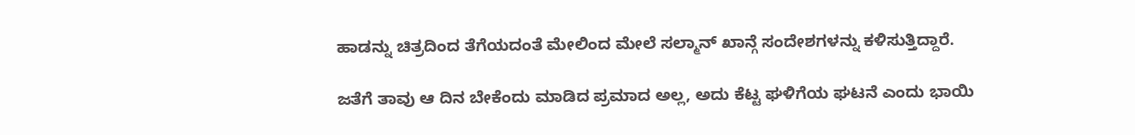ಹಾಡನ್ನು ಚಿತ್ರದಿಂದ ತೆಗೆಯದಂತೆ ಮೇಲಿಂದ ಮೇಲೆ ಸಲ್ಮಾನ್ ಖಾನ್ಗೆ ಸಂದೇಶಗಳನ್ನು ಕಳಿಸುತ್ತಿದ್ದಾರೆ.

ಜತೆಗೆ ತಾವು ಆ ದಿನ ಬೇಕೆಂದು ಮಾಡಿದ ಪ್ರಮಾದ ಅಲ್ಲ, ಅದು ಕೆಟ್ಟ ಘಳಿಗೆಯ ಘಟನೆ ಎಂದು ಭಾಯಿ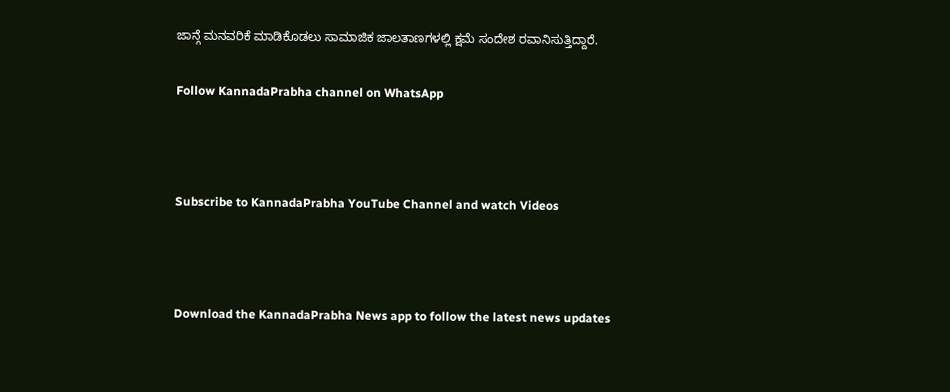ಜಾನ್ಗೆ ಮನವರಿಕೆ ಮಾಡಿಕೊಡಲು ಸಾಮಾಜಿಕ ಜಾಲತಾಣಗಳಲ್ಲಿ ಕ್ಷಮೆ ಸಂದೇಶ ರವಾನಿಸುತ್ತಿದ್ದಾರೆ.

Follow KannadaPrabha channel on WhatsApp



Subscribe to KannadaPrabha YouTube Channel and watch Videos



Download the KannadaPrabha News app to follow the latest news updates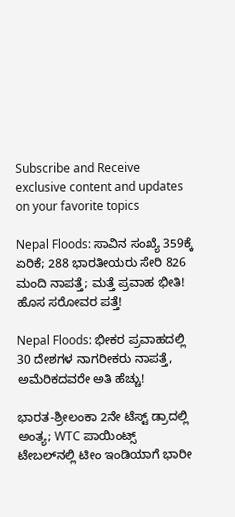Subscribe and Receive exclusive content and updates on your favorite topics

Nepal Floods: ಸಾವಿನ ಸಂಖ್ಯೆ 359ಕ್ಕೆ ಏರಿಕೆ; 288 ಭಾರತೀಯರು ಸೇರಿ 826 ಮಂದಿ ನಾಪತ್ತೆ; ಮತ್ತೆ ಪ್ರವಾಹ ಭೀತಿ! ಹೊಸ ಸರೋವರ ಪತ್ತೆ!

Nepal Floods: ಭೀಕರ ಪ್ರವಾಹದಲ್ಲಿ 30 ದೇಶಗಳ ನಾಗರೀಕರು ನಾಪತ್ತೆ, ಅಮೆರಿಕದವರೇ ಅತಿ ಹೆಚ್ಚು!

ಭಾರತ-ಶ್ರೀಲಂಕಾ 2ನೇ ಟೆಸ್ಟ್ ಡ್ರಾದಲ್ಲಿ ಅಂತ್ಯ; WTC ಪಾಯಿಂಟ್ಸ್‌ ಟೇಬಲ್‌ನಲ್ಲಿ ಟೀಂ ಇಂಡಿಯಾಗೆ ಭಾರೀ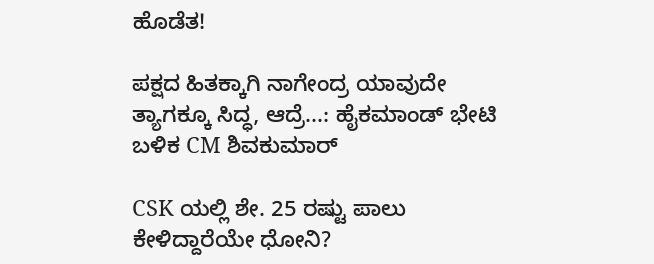ಹೊಡೆತ!

ಪಕ್ಷದ ಹಿತಕ್ಕಾಗಿ ನಾಗೇಂದ್ರ ಯಾವುದೇ ತ್ಯಾಗಕ್ಕೂ ಸಿದ್ಧ, ಆದ್ರೆ...: ಹೈಕಮಾಂಡ್ ಭೇಟಿ ಬಳಿಕ CM ಶಿವಕುಮಾರ್

CSK ಯಲ್ಲಿ ಶೇ. 25 ರಷ್ಟು ಪಾಲು ಕೇಳಿದ್ದಾರೆಯೇ ಧೋನಿ?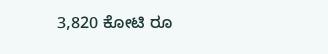3,820 ಕೋಟಿ ರೂ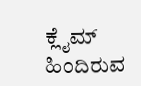ಕ್ಲೈಮ್ ಹಿಂದಿರುವ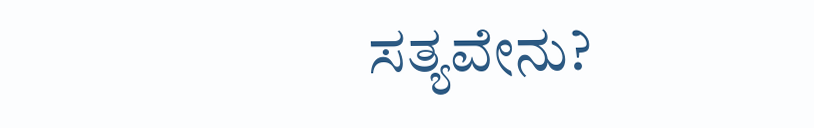ಸತ್ಯವೇನು?